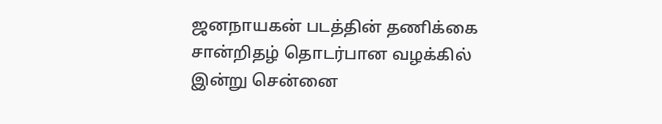ஜனநாயகன் படத்தின் தணிக்கை சான்றிதழ் தொடர்பான வழக்கில் இன்று சென்னை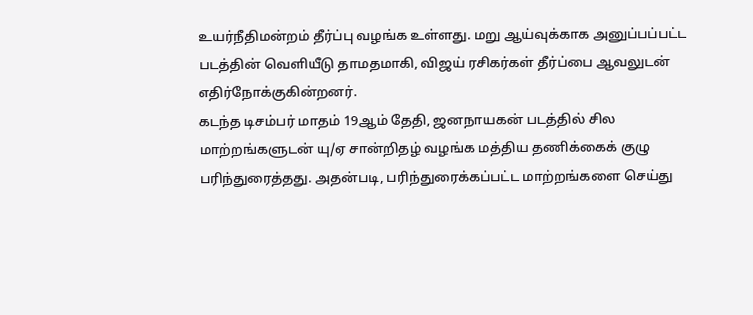உயர்நீதிமன்றம் தீர்ப்பு வழங்க உள்ளது. மறு ஆய்வுக்காக அனுப்பப்பட்ட படத்தின் வெளியீடு தாமதமாகி, விஜய் ரசிகர்கள் தீர்ப்பை ஆவலுடன் எதிர்நோக்குகின்றனர்.
கடந்த டிசம்பர் மாதம் 19ஆம் தேதி, ஜனநாயகன் படத்தில் சில மாற்றங்களுடன் யு/ஏ சான்றிதழ் வழங்க மத்திய தணிக்கைக் குழு பரிந்துரைத்தது. அதன்படி, பரிந்துரைக்கப்பட்ட மாற்றங்களை செய்து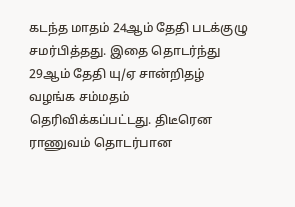கடந்த மாதம் 24ஆம் தேதி படக்குழு சமர்பித்தது. இதை தொடர்ந்து 29ஆம் தேதி யு/ஏ சான்றிதழ் வழங்க சம்மதம் தெரிவிக்கப்பட்டது. திடீரென ராணுவம் தொடர்பான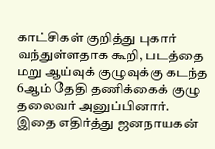காட்சிகள் குறித்து புகார் வந்துள்ளதாக கூறி, படத்தை மறு ஆய்வுக் குழுவுக்கு கடந்த 6ஆம் தேதி தணிக்கைக் குழு தலைவர் அனுப்பினார்.
இதை எதிர்த்து ஜனநாயகன்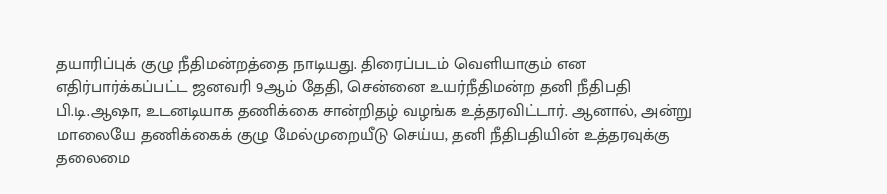தயாரிப்புக் குழு நீதிமன்றத்தை நாடியது. திரைப்படம் வெளியாகும் என எதிர்பார்க்கப்பட்ட ஜனவரி 9ஆம் தேதி, சென்னை உயர்நீதிமன்ற தனி நீதிபதி பி.டி.ஆஷா, உடனடியாக தணிக்கை சான்றிதழ் வழங்க உத்தரவிட்டார். ஆனால், அன்று மாலையே தணிக்கைக் குழு மேல்முறையீடு செய்ய, தனி நீதிபதியின் உத்தரவுக்கு தலைமை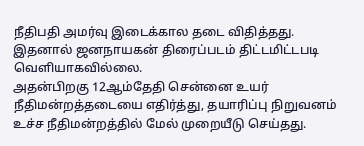நீதிபதி அமர்வு இடைக்கால தடை விதித்தது. இதனால் ஜனநாயகன் திரைப்படம் திட்டமிட்டபடி வெளியாகவில்லை.
அதன்பிறகு 12ஆம்தேதி சென்னை உயர் நீதிமன்றத்தடையை எதிர்த்து, தயாரிப்பு நிறுவனம் உச்ச நீதிமன்றத்தில் மேல் முறையீடு செய்தது.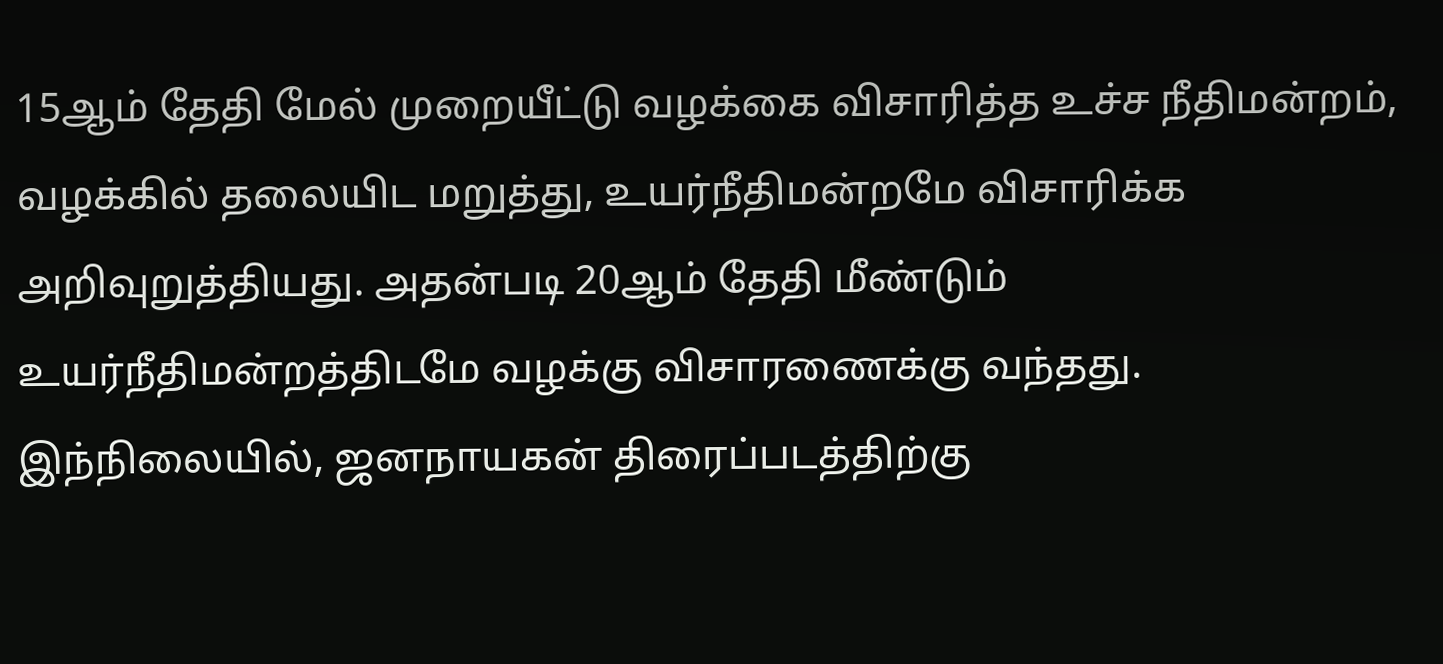15ஆம் தேதி மேல் முறையீட்டு வழக்கை விசாரித்த உச்ச நீதிமன்றம், வழக்கில் தலையிட மறுத்து, உயர்நீதிமன்றமே விசாரிக்க அறிவுறுத்தியது. அதன்படி 20ஆம் தேதி மீண்டும் உயர்நீதிமன்றத்திடமே வழக்கு விசாரணைக்கு வந்தது.
இந்நிலையில், ஜனநாயகன் திரைப்படத்திற்கு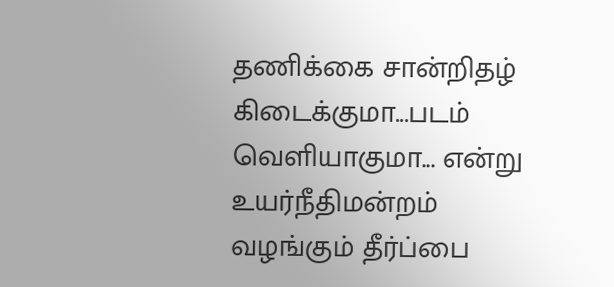தணிக்கை சான்றிதழ் கிடைக்குமா...படம் வெளியாகுமா... என்று உயர்நீதிமன்றம் வழங்கும் தீர்ப்பை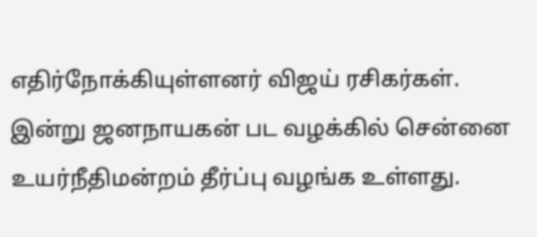எதிர்நோக்கியுள்ளனர் விஜய் ரசிகர்கள். இன்று ஜனநாயகன் பட வழக்கில் சென்னை உயர்நீதிமன்றம் தீர்ப்பு வழங்க உள்ளது.